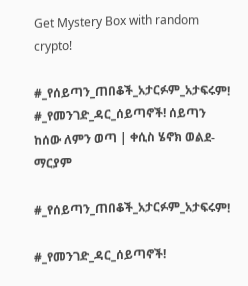Get Mystery Box with random crypto!

#_የሰይጣን_ጠበቆች_አታርፉም_አታፍሩም! #_የመንገድ_ዳር_ሰይጣኖች! ሰይጣን ከሰው ለምን ወጣ | ቀሲስ ሄኖክ ወልደ-ማርያም

#_የሰይጣን_ጠበቆች_አታርፉም_አታፍሩም!

#_የመንገድ_ዳር_ሰይጣኖች!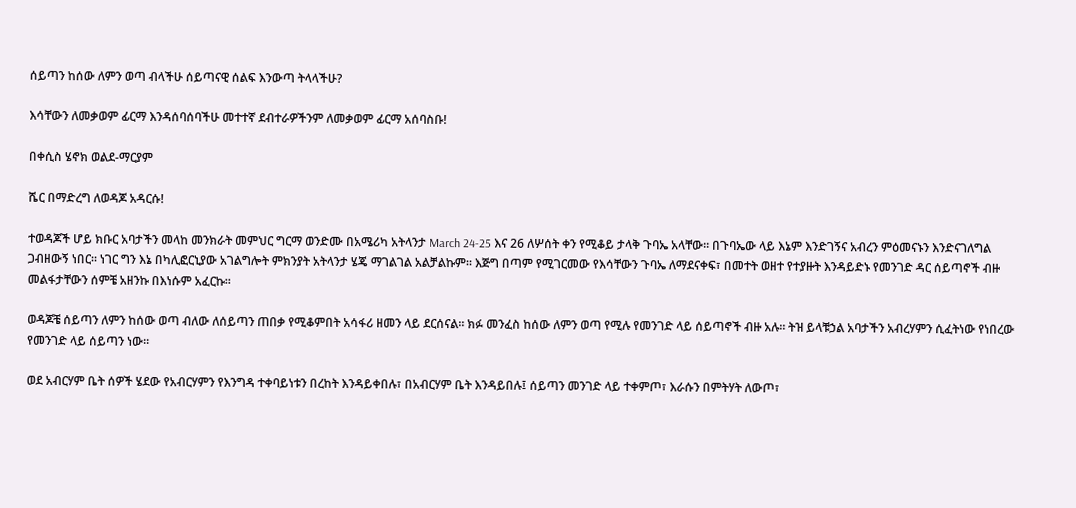ሰይጣን ከሰው ለምን ወጣ ብላችሁ ሰይጣናዊ ሰልፍ እንውጣ ትላላችሁ?

እሳቸውን ለመቃወም ፊርማ እንዳሰባሰባችሁ መተተኛ ደብተራዎችንም ለመቃወም ፊርማ አሰባስቡ!

በቀሲስ ሄኖክ ወልደ-ማርያም

ሼር በማድረግ ለወዳጆ አዳርሱ!

ተወዳጆች ሆይ ክቡር አባታችን መላከ መንክራት መምህር ግርማ ወንድሙ በአሜሪካ አትላንታ March 24-25 እና 26 ለሦሰት ቀን የሚቆይ ታላቅ ጉባኤ አላቸው። በጉባኤው ላይ እኔም እንድገኝና አብረን ምዕመናኑን እንድናገለግል ጋብዘውኝ ነበር። ነገር ግን እኔ በካሊፎርኒያው አገልግሎት ምክንያት አትላንታ ሄጄ ማገልገል አልቻልኩም። እጅግ በጣም የሚገርመው የእሳቸውን ጉባኤ ለማደናቀፍ፣ በመተት ወዘተ የተያዙት እንዳይድኑ የመንገድ ዳር ሰይጣኖች ብዙ መልፋታቸውን ሰምቼ አዘንኩ በእነሱም አፈርኩ።

ወዳጆቼ ሰይጣን ለምን ከሰው ወጣ ብለው ለሰይጣን ጠበቃ የሚቆምበት አሳፋሪ ዘመን ላይ ደርሰናል። ክፉ መንፈስ ከሰው ለምን ወጣ የሚሉ የመንገድ ላይ ሰይጣኖች ብዙ አሉ። ትዝ ይላቹኃል አባታችን አብረሃምን ሲፈትነው የነበረው የመንገድ ላይ ሰይጣን ነው።

ወደ አብርሃም ቤት ሰዎች ሄደው የአብርሃምን የእንግዳ ተቀባይነቱን በረከት እንዳይቀበሉ፣ በአብርሃም ቤት እንዳይበሉ፤ ሰይጣን መንገድ ላይ ተቀምጦ፣ እራሱን በምትሃት ለውጦ፣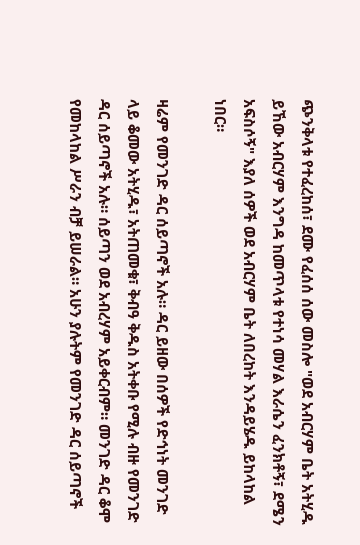ጭንቅላቱ የተፈረከሰ፣ ደሙ የፈሰሰ ሰው መስሎ "ወደ አብርሃም ቤት አትሂዱ ይኸው አብርሃም እንግዳ ከመጥላቱ የተነሳ መሃል እራሴን ፈንክቶኝ፣ ደሜን አፍስሶኝ" እያለ ሰዎች ወደ አብርሃም ቤት ለበረከት እንዳይሄዱ ይከላከል ነበር።

ዛሬም የመንገድ ዳር ሰይጣኖች አሉ። ዳር ይዘው በሰዎች የድኅነት መንገድ ላይ ቆመው አትሂዱ፣ አትጠመቁ፣ ቅብዓ ቅዱስ አትቀቡ የሚሉ ብዙ የመንገድ ዳር ሰይጣኖች አሉ። ሰይጣን ወደ አብረሃም አይቀርብም። መንገድ ዳር ቆሞ የመከላከል ሥራን ብቻ ይሠራል። አሁን ያሉትም የመንገድ ዳር ሰይጣኖች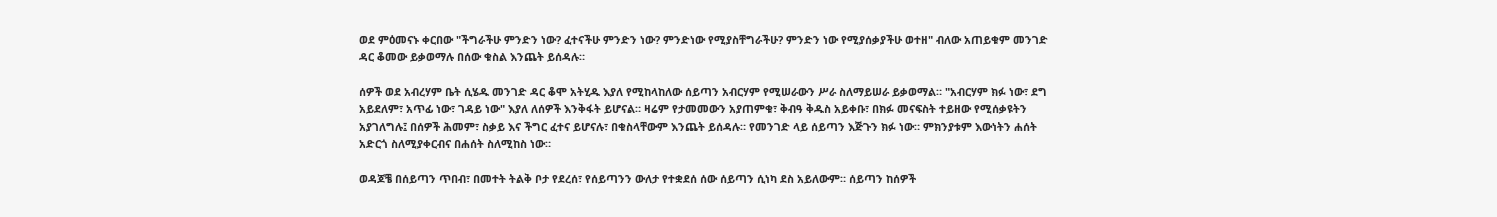ወደ ምዕመናኑ ቀርበው "ችግራችሁ ምንድን ነው? ፈተናችሁ ምንድን ነው? ምንድነው የሚያስቸግራችሁ? ምንድን ነው የሚያሰቃያችሁ ወተዘ" ብለው አጠይቁም መንገድ ዳር ቆመው ይቃወማሉ በሰው ቁስል እንጨት ይሰዳሉ።

ሰዎች ወደ አብረሃም ቤት ሲሄዱ መንገድ ዳር ቆሞ አትሂዱ እያለ የሚከላከለው ሰይጣን አብርሃም የሚሠራውን ሥራ ስለማይሠራ ይቃወማል። "አብርሃም ክፉ ነው፣ ደግ አይደለም፣ አጥፊ ነው፣ ገዳይ ነው" እያለ ለሰዎች እንቅፋት ይሆናል። ዛሬም የታመመውን አያጠምቁ፣ ቅብዓ ቅዱስ አይቀቡ፣ በክፉ መናፍስት ተይዘው የሚሰቃዩትን አያገለግሉ፤ በሰዎች ሕመም፣ ስቃይ እና ችግር ፈተና ይሆናሉ፣ በቁስላቸውም እንጨት ይሰዳሉ። የመንገድ ላይ ሰይጣን እጅጉን ክፉ ነው። ምክንያቱም እውነትን ሐሰት አድርጎ ስለሚያቀርብና በሐሰት ስለሚከስ ነው።

ወዳጆቼ በሰይጣን ጥበብ፣ በመተት ትልቅ ቦታ የደረሰ፣ የሰይጣንን ውለታ የተቋደሰ ሰው ሰይጣን ሲነካ ደስ አይለውም። ሰይጣን ከሰዎች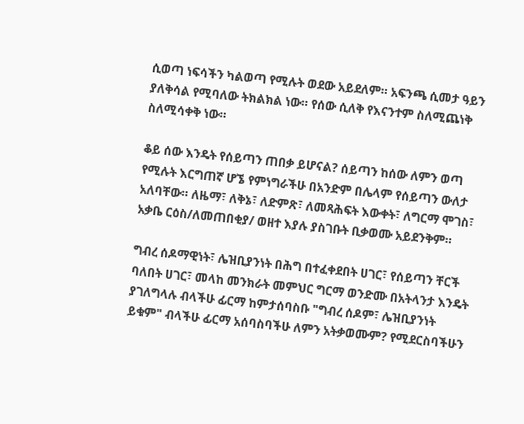ሲወጣ ነፍሳችን ካልወጣ የሚሉት ወደው አይደለም። አፍንጫ ሲመታ ዓይን ያለቅሳል የሚባለው ትክልክል ነው። የሰው ሲለቅ የእናንተም ስለሚጨነቅ ስለሚሳቀቅ ነው።

ቆይ ሰው እንዴት የሰይጣን ጠበቃ ይሆናል? ሰይጣን ከሰው ለምን ወጣ የሚሉት እርግጠኛ ሆኜ የምነግራችሁ በአንድም በሌላም የሰይጣን ውለታ አለባቸው። ለዜማ፣ ለቅኔ፣ ለድምጽ፣ ለመጻሕፍት እውቀት፣ ለግርማ ሞገስ፣ አቃቤ ርዕስ/ለመጠበቂያ/ ወዘተ እያሉ ያስገቡት ቢቃወሙ አይደንቅም።

ግብረ ሰዶማዊነት፣ ሌዝቢያንነት በሕግ በተፈቀደበት ሀገር፣ የሰይጣን ቸርች ባለበት ሀገር፣ መላከ መንክራት መምህር ግርማ ወንድሙ በአትላንታ እንዴት ያገለግላሉ ብላችሁ ፊርማ ከምታሰባስቡ "ግብረ ሰዶም፣ ሌዝቢያንነት ይቁም" ብላችሁ ፊርማ አሰባስባችሁ ለምን አትቃወሙም? የሚደርስባችሁን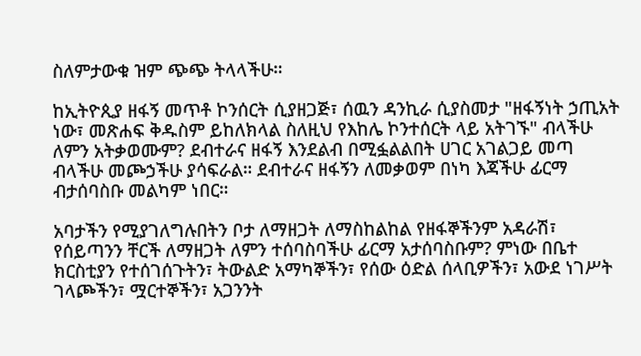ስለምታውቁ ዝም ጭጭ ትላላችሁ።

ከኢትዮጲያ ዘፋኝ መጥቶ ኮንሰርት ሲያዘጋጅ፣ ሰዉን ዳንኪራ ሲያስመታ "ዘፋኝነት ኃጢአት ነው፣ መጽሐፍ ቅዱስም ይከለክላል ስለዚህ የእከሌ ኮንተሰርት ላይ አትገኙ" ብላችሁ ለምን አትቃወሙም? ደብተራና ዘፋኝ እንደልብ በሚፏልልበት ሀገር አገልጋይ መጣ ብላችሁ መጮኃችሁ ያሳፍራል። ደብተራና ዘፋኝን ለመቃወም በነካ እጃችሁ ፊርማ ብታሰባስቡ መልካም ነበር።

አባታችን የሚያገለግሉበትን ቦታ ለማዘጋት ለማስከልከል የዘፋኞችንም አዳራሽ፣ የሰይጣንን ቸርች ለማዘጋት ለምን ተሰባስባችሁ ፊርማ አታሰባስቡም? ምነው በቤተ ክርስቲያን የተሰገሰጉትን፣ ትውልድ አማካኞችን፣ የሰው ዕድል ሰላቢዎችን፣ አውደ ነገሥት ገላጮችን፣ ሟርተኞችን፣ አጋንንት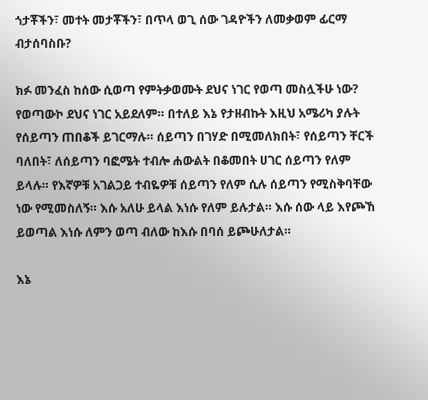ጎታቾችን፣ መተት መታቾችን፣ በጥላ ወጊ ሰው ገዳዮችን ለመቃወም ፊርማ ብታሰባስቡ?

ክፉ መንፈስ ከሰው ሲወጣ የምትቃወሙት ደህና ነገር የወጣ መስሏችሁ ነው? የወጣውኮ ደህና ነገር አይደለም። በተለይ እኔ የታዘብኩት እዚህ አሜሪካ ያሉት የሰይጣን ጠበቆች ይገርማሉ። ሰይጣን በገሃድ በሚመለክበት፣ የሰይጣን ቸርች ባለበት፣ ለሰይጣን ባፎሜት ተብሎ ሐውልት በቆመበት ሀገር ሰይጣን የለም ይላሉ። የእኛዎቹ አገልጋይ ተብዬዎቹ ሰይጣን የለም ሲሉ ሰይጣን የሚስቅባቸው ነው የሚመስለኝ። እሱ አለሁ ይላል እነሱ የለም ይሉታል። እሱ ሰው ላይ እየጮኸ ይወጣል እነሱ ለምን ወጣ ብለው ከእሱ በባሰ ይጮሁለታል።

እኔ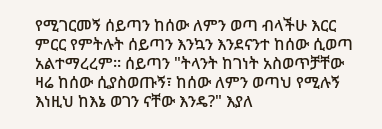የሚገርመኝ ሰይጣን ከሰው ለምን ወጣ ብላችሁ እርር ምርር የምትሉት ሰይጣን እንኳን እንደናንተ ከሰው ሲወጣ አልተማረረም። ሰይጣን "ትላንት ከገነት አስወጥቻቸው ዛሬ ከሰው ሲያስወጡኝ፣ ከሰው ለምን ወጣህ የሚሉኝ እነዚህ ከእኔ ወገን ናቸው እንዴ?" እያለ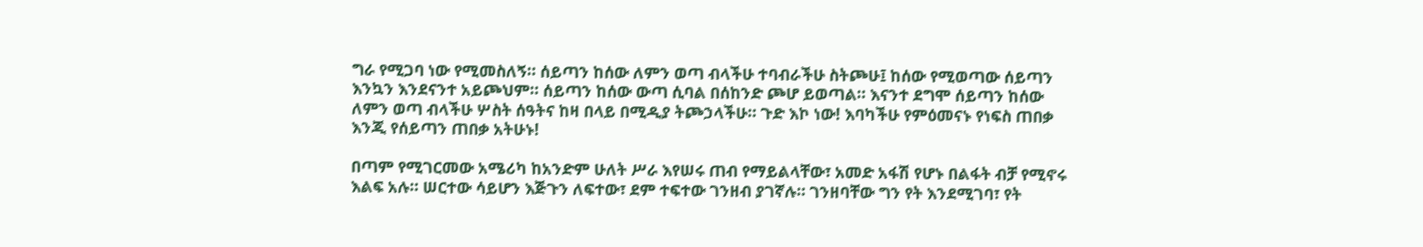ግራ የሚጋባ ነው የሚመስለኝ። ሰይጣን ከሰው ለምን ወጣ ብላችሁ ተባብራችሁ ስትጮሁ፤ ከሰው የሚወጣው ሰይጣን እንኳን እንደናንተ አይጮህም። ሰይጣን ከሰው ውጣ ሲባል በሰከንድ ጮሆ ይወጣል። እናንተ ደግሞ ሰይጣን ከሰው ለምን ወጣ ብላችሁ ሦስት ሰዓትና ከዛ በላይ በሚዲያ ትጮኃላችሁ። ጉድ እኮ ነው! እባካችሁ የምዕመናኑ የነፍስ ጠበቃ እንጂ የሰይጣን ጠበቃ አትሁኑ!

በጣም የሚገርመው አሜሪካ ከአንድም ሁለት ሥራ እየሠሩ ጠብ የማይልላቸው፣ አመድ አፋሽ የሆኑ በልፋት ብቻ የሚኖሩ እልፍ አሉ። ሠርተው ሳይሆን እጅጉን ለፍተው፣ ደም ተፍተው ገንዘብ ያገኛሉ። ገንዘባቸው ግን የት እንደሚገባ፣ የት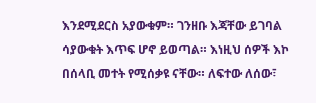እንደሚደርስ አያውቁም። ገንዘቡ እጃቸው ይገባል ሳያውቁት እጥፍ ሆኖ ይወጣል። እነዚህ ሰዎች እኮ በሰላቢ መተት የሚሰቃዩ ናቸው። ለፍተው ለሰው፣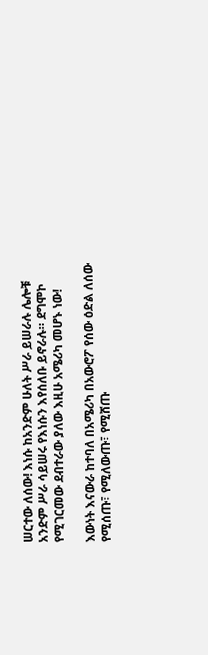ሠርተው ለሰው! እነሱ ከአንድም ሁለት ሥራ ይሠራሉ ሌሎቹ አንድም ሥራ ሳይሠሩ የእነሱን እየሰለቡ ይኖራሉ። ደግሞኮ የሚገርመው ደብተራው ያለው እዚሁ አሜሪካ መሆኑ ነው!

እውነት እናውራ ከተባለ በአሜሪካ በአውሮፖ የሰው ዕድል ለሰው የሚሰጡ፣ የሚለውጡ፣ የሚሸጡ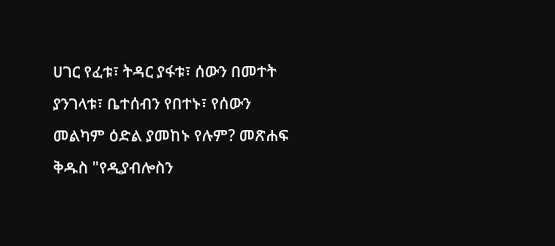ሀገር የፈቱ፣ ትዳር ያፋቱ፣ ሰውን በመተት ያንገላቱ፣ ቤተሰብን የበተኑ፣ የሰውን መልካም ዕድል ያመከኑ የሉም? መጽሐፍ ቅዱስ "የዲያብሎስን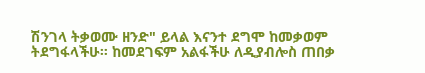ሽንገላ ትቃወሙ ዘንድ" ይላል እናንተ ደግሞ ከመቃወም ትደግፋላችሁ። ከመደገፍም አልፋችሁ ለዲያብሎስ ጠበቃ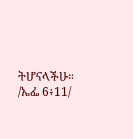ትሆናላችሁ። /ኤፌ 6፥11/